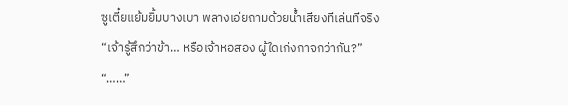ซูเตี๋ยแย้มยิ้มบางเบา พลางเอ่ยถามด้วยน้ำเสียงทีเล่นทีจริง
“เจ้ารู้สึกว่าข้า… หรือเจ้าหอสอง ผู้ใดเก่งกาจกว่ากัน?”
“……”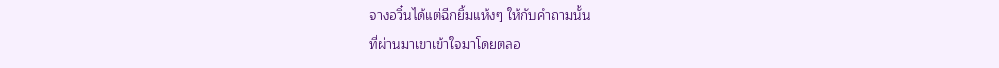จางอวิ๋นได้แต่ฉีกยิ้มแห้งๆ ให้กับคำถามนั้น
ที่ผ่านมาเขาเข้าใจมาโดยตลอ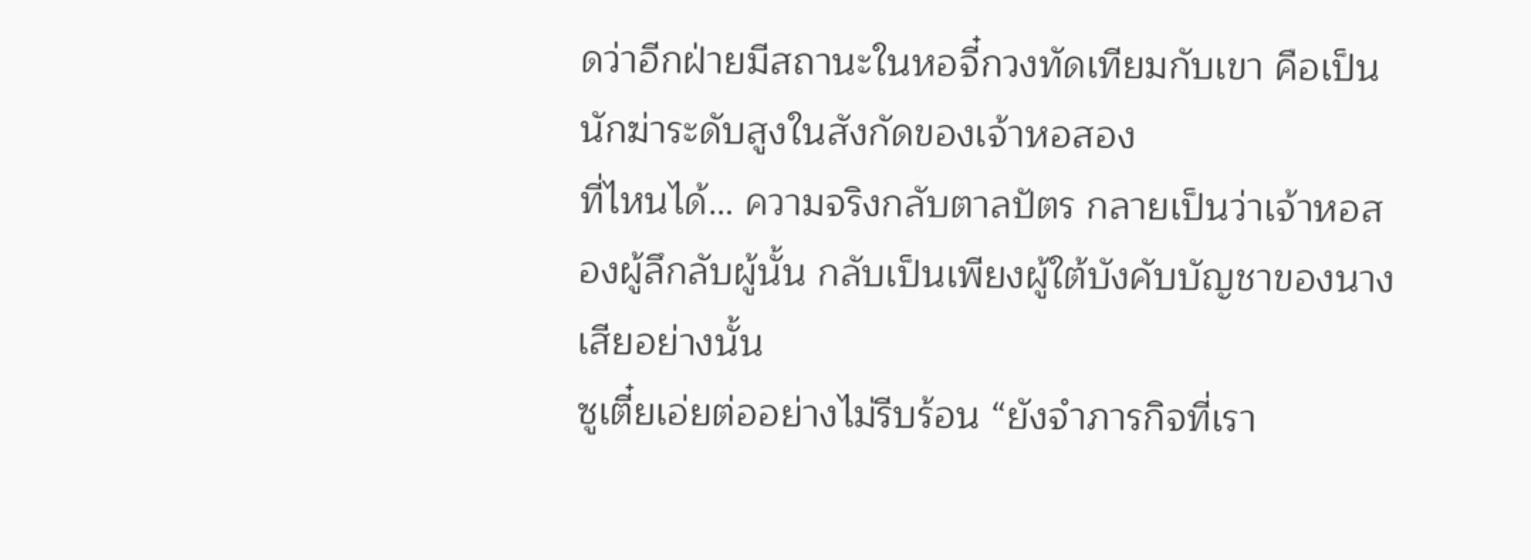ดว่าอีกฝ่ายมีสถานะในหอจี๋กวงทัดเทียมกับเขา คือเป็นนักฆ่าระดับสูงในสังกัดของเจ้าหอสอง
ที่ไหนได้… ความจริงกลับตาลปัตร กลายเป็นว่าเจ้าหอสองผู้ลึกลับผู้นั้น กลับเป็นเพียงผู้ใต้บังคับบัญชาของนางเสียอย่างนั้น
ซูเตี๋ยเอ่ยต่ออย่างไม่รีบร้อน “ยังจำภารกิจที่เรา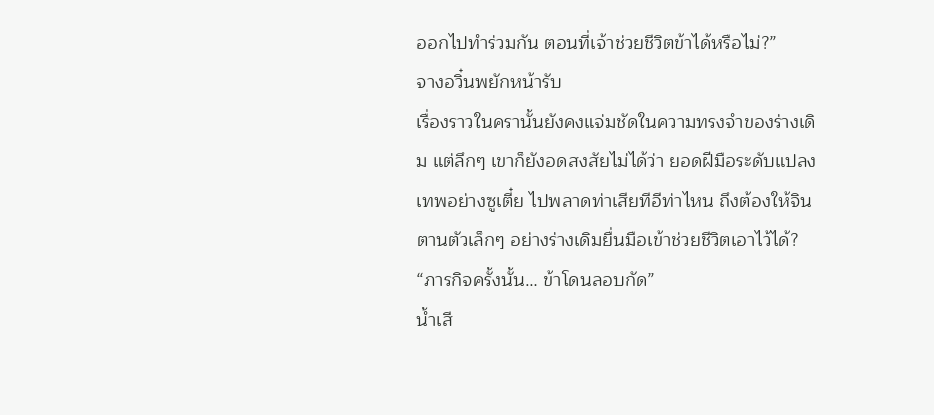ออกไปทำร่วมกัน ตอนที่เจ้าช่วยชีวิตข้าได้หรือไม่?”
จางอวิ๋นพยักหน้ารับ
เรื่องราวในครานั้นยังคงแจ่มชัดในความทรงจำของร่างเดิม แต่ลึกๆ เขาก็ยังอดสงสัยไม่ได้ว่า ยอดฝีมือระดับแปลงเทพอย่างซูเตี๋ย ไปพลาดท่าเสียทีอีท่าไหน ถึงต้องให้จินตานตัวเล็กๆ อย่างร่างเดิมยื่นมือเข้าช่วยชีวิตเอาไว้ได้?
“ภารกิจครั้งนั้น… ข้าโดนลอบกัด”
น้ำเสี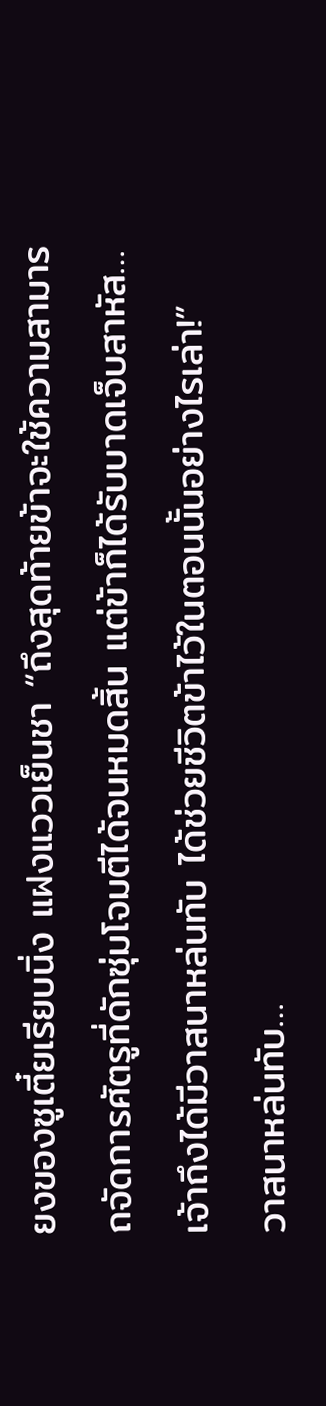ยงของซูเตี๋ยเรียบนิ่ง แฝงแววเย็นชา “ถึงสุดท้ายข้าจะใช้ความสามารถจัดการศัตรูที่ดักซุ่มโจมตีได้จนหมดสิ้น แต่ข้าก็ได้รับบาดเจ็บสาหัส… เจ้าถึงได้มีวาสนาหล่นทับ ได้ช่วยชีวิตข้าไว้ในตอนนั้นอย่างไรเล่า!”
วาสนาหล่นทับ…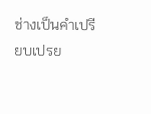ช่างเป็นคำเปรียบเปรย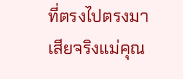ที่ตรงไปตรงมาเสียจริงแม่คุณ